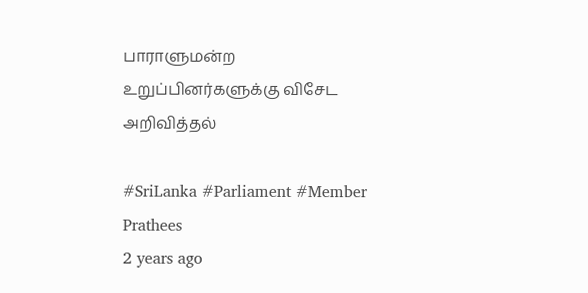பாராளுமன்ற உறுப்பினர்களுக்கு விசேட அறிவித்தல்

#SriLanka #Parliament #Member
Prathees
2 years ago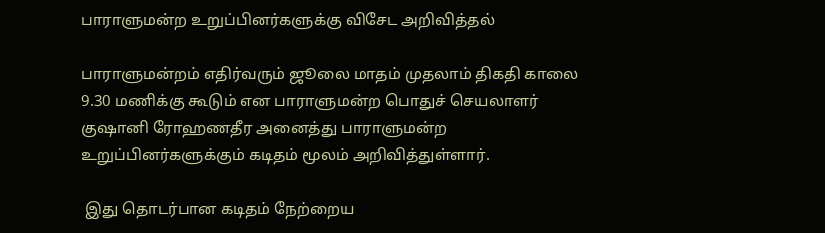பாராளுமன்ற உறுப்பினர்களுக்கு விசேட அறிவித்தல்

பாராளுமன்றம் எதிர்வரும் ஜூலை மாதம் முதலாம் திகதி காலை 9.30 மணிக்கு கூடும் என பாராளுமன்ற பொதுச் செயலாளர் குஷானி ரோஹணதீர அனைத்து பாராளுமன்ற உறுப்பினர்களுக்கும் கடிதம் மூலம் அறிவித்துள்ளார்.

 இது தொடர்பான கடிதம் நேற்றைய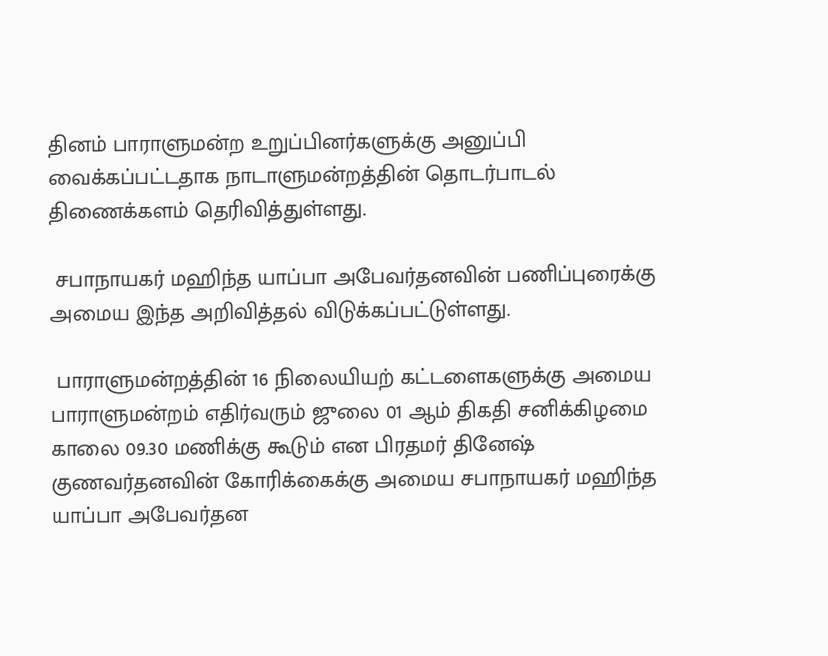தினம் பாராளுமன்ற உறுப்பினர்களுக்கு அனுப்பி வைக்கப்பட்டதாக நாடாளுமன்றத்தின் தொடர்பாடல் திணைக்களம் தெரிவித்துள்ளது.

 சபாநாயகர் மஹிந்த யாப்பா அபேவர்தனவின் பணிப்புரைக்கு அமைய இந்த அறிவித்தல் விடுக்கப்பட்டுள்ளது.

 பாராளுமன்றத்தின் 16 நிலையியற் கட்டளைகளுக்கு அமைய பாராளுமன்றம் எதிர்வரும் ஜுலை 01 ஆம் திகதி சனிக்கிழமை காலை 09.30 மணிக்கு கூடும் என பிரதமர் தினேஷ் குணவர்தனவின் கோரிக்கைக்கு அமைய சபாநாயகர் மஹிந்த யாப்பா அபேவர்தன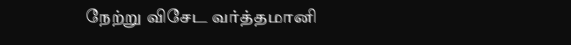நேற்று விசேட வர்த்தமானி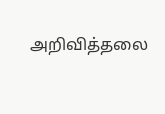அறிவித்தலை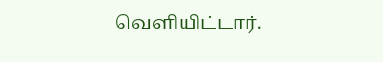வெளியிட்டார்.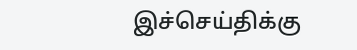இச்செய்திக்கு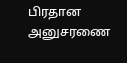பிரதான அனுசரணை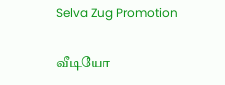Selva Zug Promotion

வீடியோ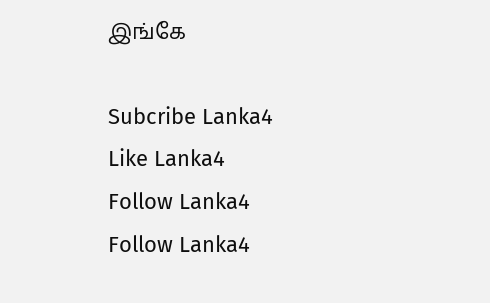இங்கே

Subcribe Lanka4
Like Lanka4
Follow Lanka4
Follow Lanka4